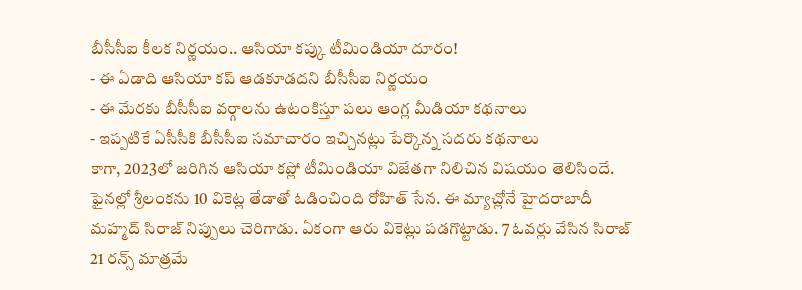బీసీసీఐ కీలక నిర్ణయం.. ఆసియా కప్కు టీమిండియా దూరం!
- ఈ ఏడాది ఆసియా కప్ ఆడకూడదని బీసీసీఐ నిర్ణయం
- ఈ మేరకు బీసీసీఐ వర్గాలను ఉటంకిస్తూ పలు ఆంగ్ల మీడియా కథనాలు
- ఇప్పటికే ఏసీసీకి బీసీసీఐ సమాచారం ఇచ్చినట్లు పేర్కొన్న సదరు కథనాలు
కాగా, 2023లో జరిగిన ఆసియా కప్లో టీమిండియా విజేతగా నిలిచిన విషయం తెలిసిందే. ఫైనల్లో శ్రీలంకను 10 వికెట్ల తేడాతో ఓడించింది రోహిత్ సేన. ఈ మ్యాచ్లోనే హైదరాబాదీ మహ్మద్ సిరాజ్ నిప్పులు చెరిగాడు. ఏకంగా ఆరు వికెట్లు పడగొట్టాడు. 7 ఓవర్లు వేసిన సిరాజ్ 21 రన్స్ మాత్రమే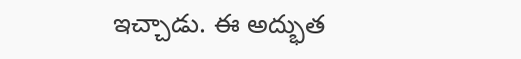ఇచ్చాడు. ఈ అద్భుత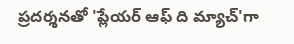ప్రదర్శనతో 'ప్లేయర్ ఆఫ్ ది మ్యాచ్'గా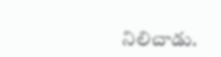నిలిచాడు.